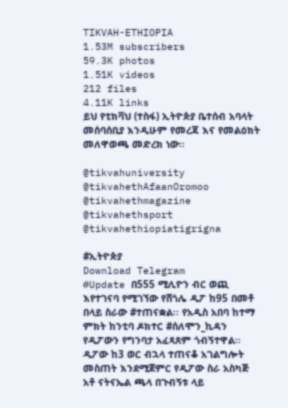TIKVAH-ETHIOPIA
1.53M subscribers
59.3K photos
1.51K videos
212 files
4.11K links
ይህ የቲክቫህ (ተስፋ) ኢትዮጵያ ቤተሰብ አባላት መሰባሰቢያ እንዲሁም የመረጃ እና የመልዕክት መለዋወጫ መድረክ ነው።

@tikvahuniversity
@tikvahethAfaanOromoo
@tikvahethmagazine
@tikvahethsport
@tikvahethiopiatigrigna

#ኢትዮጵያ
Download Telegram
#Update በ555 ሚሊዮን ብር ወጪ እየተገናባ የሚገኘው የሸጎሌ ዲፖ ከ95 በመቶ በላይ ስራው #ተጠናቋል፡፡ የአዲስ አበባ ከተማ ምክት ከንቲባ ዶክተር #ሰለሞን_ኪዳን የዲፖውን የግንባታ አፈጻጸም ጎብኝተዋል፡፡ ዲፖው ከ3 ወር ብኋላ ተጠናቆ አገልግሎት መስጠት እንደሚጀምር የዲፖው ስራ አስካጅ አቶ ናትናኤል ጫላ በጉብኝቱ ላይ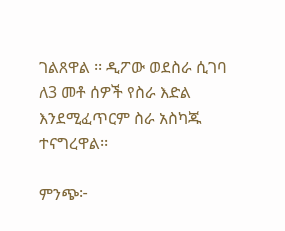ገልጸዋል ፡፡ ዲፖው ወደስራ ሲገባ ለ3 መቶ ሰዎች የስራ እድል እንደሚፈጥርም ስራ አስካጁ ተናግረዋል፡፡

ምንጭ፦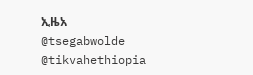ኢዜአ
@tsegabwolde @tikvahethiopia